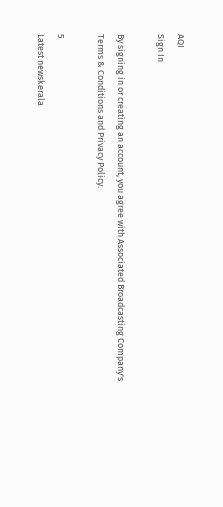AQI
Sign In

By signing in or creating an account, you agree with Associated Broadcasting Company's Terms & Conditions and Privacy Policy.

5
Latest newskerala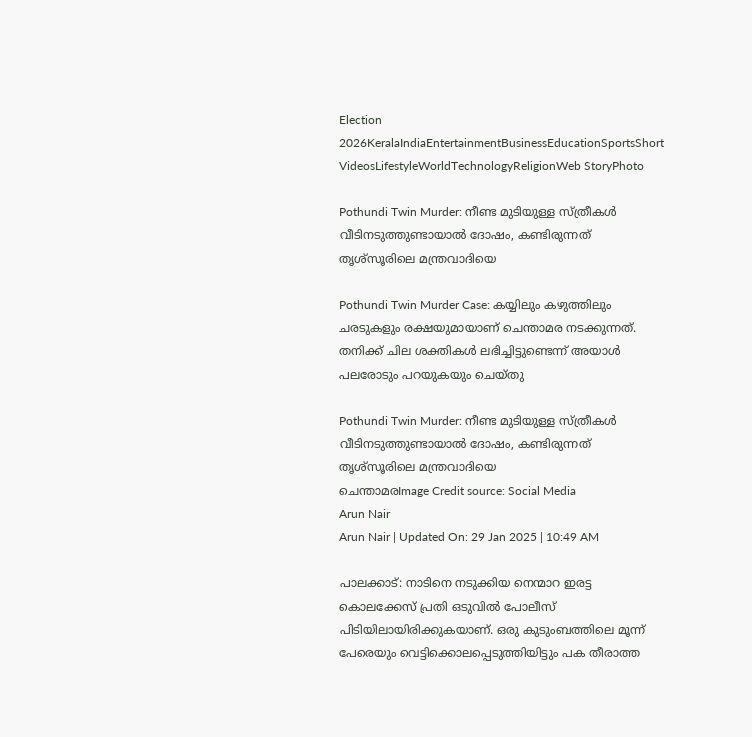Election 2026KeralaIndiaEntertainmentBusinessEducationSportsShort VideosLifestyleWorldTechnologyReligionWeb StoryPhoto

Pothundi Twin Murder: നീണ്ട മുടിയുള്ള സ്ത്രീകൾ വീടിനടുത്തുണ്ടായാൽ ദോഷം, കണ്ടിരുന്നത് തൃശ്സൂരിലെ മന്ത്രവാദിയെ

Pothundi Twin Murder Case: കയ്യിലും കഴുത്തിലും ചരടുകളും രക്ഷയുമായാണ് ചെന്താമര നടക്കുന്നത്. തനിക്ക് ചില ശക്തികൾ ലഭിച്ചിട്ടുണ്ടെന്ന് അയാൾ പലരോടും പറയുകയും ചെയ്തു

Pothundi Twin Murder: നീണ്ട മുടിയുള്ള സ്ത്രീകൾ വീടിനടുത്തുണ്ടായാൽ ദോഷം, കണ്ടിരുന്നത് തൃശ്സൂരിലെ മന്ത്രവാദിയെ
ചെന്താമരImage Credit source: Social Media
Arun Nair
Arun Nair | Updated On: 29 Jan 2025 | 10:49 AM

പാലക്കാട്: നാടിനെ നടുക്കിയ നെന്മാറ ഇരട്ട കൊലക്കേസ് പ്രതി ഒടുവിൽ പോലീസ് പിടിയിലായിരിക്കുകയാണ്. ഒരു കുടുംബത്തിലെ മൂന്ന് പേരെയും വെട്ടിക്കൊലപ്പെടുത്തിയിട്ടും പക തീരാത്ത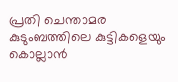പ്രതി ചെന്താമര കുടുംബത്തിലെ കുട്ടികളെയും കൊല്ലാൻ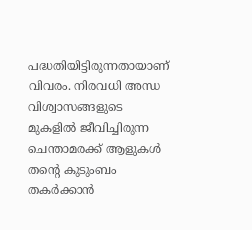പദ്ധതിയിട്ടിരുന്നതായാണ് വിവരം. നിരവധി അന്ധ വിശ്വാസങ്ങളുടെ മുകളിൽ ജീവിച്ചിരുന്ന ചെന്താമരക്ക് ആളുകൾ തൻ്റെ കുടുംബം തകർക്കാൻ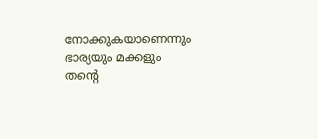നോക്കുകയാണെന്നും ഭാര്യയും മക്കളും തൻ്റെ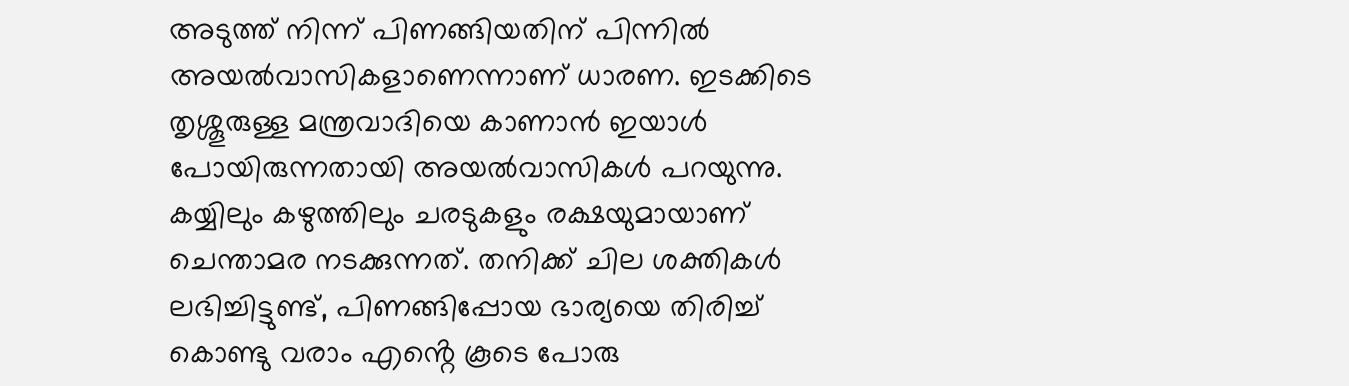അടുത്ത് നിന്ന് പിണങ്ങിയതിന് പിന്നിൽ അയൽവാസികളാണെന്നാണ് ധാരണ. ഇടക്കിടെ തൃശ്ശൂരുള്ള മന്ത്രവാദിയെ കാണാൻ ഇയാൾ പോയിരുന്നതായി അയൽവാസികൾ പറയുന്നു. കയ്യിലും കഴുത്തിലും ചരടുകളും രക്ഷയുമായാണ് ചെന്താമര നടക്കുന്നത്. തനിക്ക് ചില ശക്തികൾ ലഭിച്ചിട്ടുണ്ട്, പിണങ്ങിപ്പോയ ഭാര്യയെ തിരിച്ച് കൊണ്ടു വരാം എൻ്റെ കൂടെ പോരു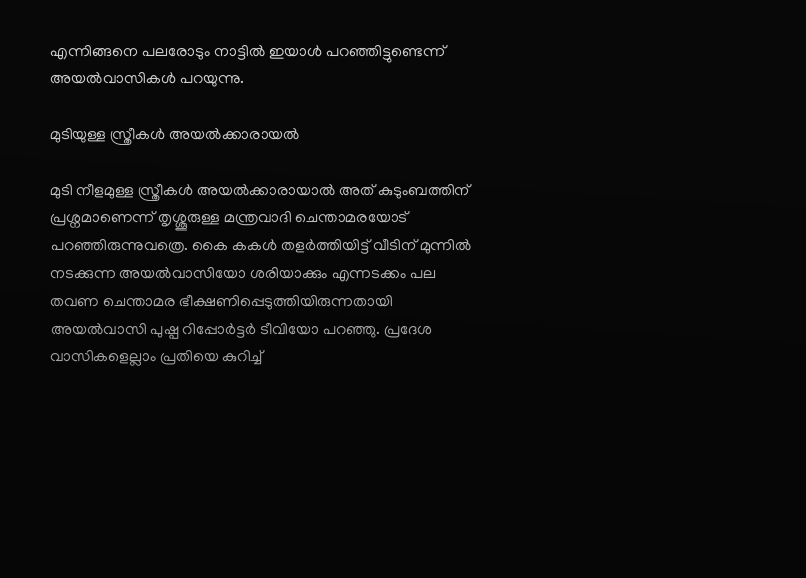എന്നിങ്ങനെ പലരോടും നാട്ടിൽ ഇയാൾ പറഞ്ഞിട്ടുണ്ടെന്ന് അയൽവാസികൾ പറയുന്നു.

മുടിയുള്ള സ്ത്രീകൾ അയൽക്കാരായൽ

മുടി നീളമുള്ള സ്ത്രീകൾ അയൽക്കാരായാൽ അത് കുടുംബത്തിന് പ്രശ്നമാണെന്ന് തൃശ്ശൂരുള്ള മന്ത്രവാദി ചെന്താമരയോട് പറഞ്ഞിരുന്നുവത്രെ. കൈ കകൾ തളർത്തിയിട്ട് വീടിന് മുന്നിൽ നടക്കുന്ന അയൽവാസിയോ ശരിയാക്കും എന്നടക്കം പല തവണ ചെന്താമര ഭീക്ഷണിപ്പെടുത്തിയിരുന്നതായി അയൽവാസി പുഷ്പ റിപ്പോർട്ടർ ടീവിയോ പറഞ്ഞു. പ്രദേശ വാസികളെല്ലാം പ്രതിയെ കുറിച്ച്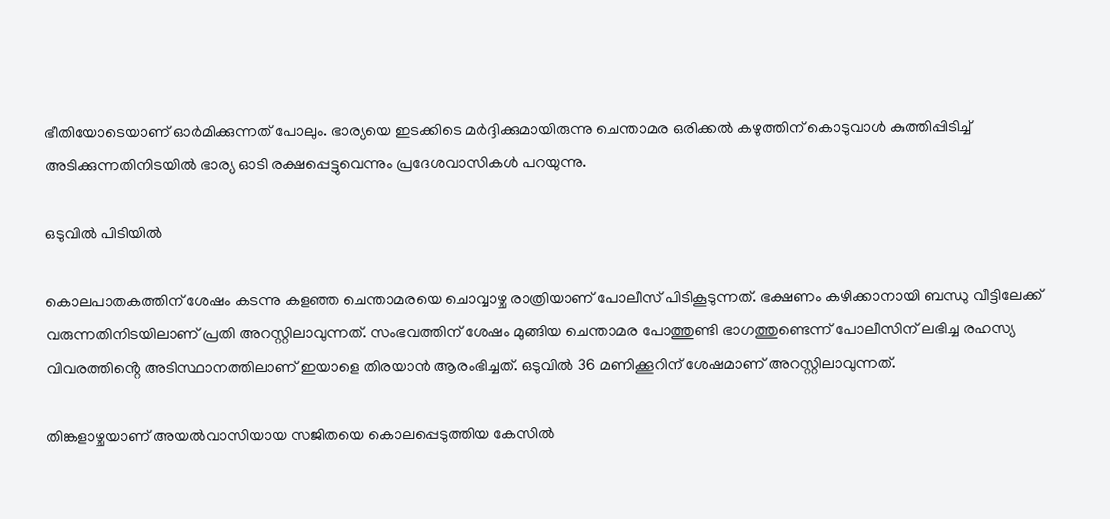ഭീതിയോടെയാണ് ഓര്‍മിക്കുന്നത്‌ പോലും. ഭാര്യയെ ഇടക്കിടെ മർദ്ദിക്കുമായിരുന്നു ചെന്താമര ഒരിക്കൽ കഴുത്തിന് കൊടുവാൾ കുത്തിപ്പിടിച്ച് അടിക്കുന്നതിനിടയിൽ ഭാര്യ ഓടി രക്ഷപ്പെട്ടുവെന്നും പ്രദേശവാസികൾ പറയുന്നു.

ഒടുവിൽ പിടിയിൽ

കൊലപാതകത്തിന് ശേഷം കടന്നു കളഞ്ഞ ചെന്താമരയെ ചൊവ്വാഴ്ച രാത്രിയാണ് പോലീസ് പിടികൂടുന്നത്. ഭക്ഷണം കഴിക്കാനായി ബന്ധു വീട്ടിലേക്ക് വരുന്നതിനിടയിലാണ് പ്രതി അറസ്റ്റിലാവുന്നത്. സംഭവത്തിന് ശേഷം മുങ്ങിയ ചെന്താമര പോത്തുണ്ടി ഭാഗത്തുണ്ടെന്ന് പോലീസിന് ലഭിച്ച രഹസ്യ വിവരത്തിൻ്റെ അടിസ്ഥാനത്തിലാണ് ഇയാളെ തിരയാൻ ആരംഭിച്ചത്. ഒടുവിൽ 36 മണിക്കൂറിന് ശേഷമാണ് അറസ്റ്റിലാവുന്നത്.

തിങ്കളാഴ്ചയാണ് അയൽവാസിയായ സജിതയെ കൊലപ്പെടുത്തിയ കേസിൽ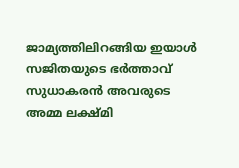ജാമ്യത്തിലിറങ്ങിയ ഇയാൾ സജിതയുടെ ഭർത്താവ് സുധാകരൻ അവരുടെ അമ്മ ലക്ഷ്മി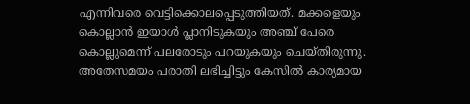എന്നിവരെ വെട്ടിക്കൊലപ്പെടുത്തിയത്. മക്കളെയും കൊല്ലാൻ ഇയാൾ പ്ലാനിടുകയും അഞ്ച് പേരെ കൊല്ലുമെന്ന് പലരോടും പറയുകയും ചെയ്തിരുന്നു. അതേസമയം പരാതി ലഭിച്ചിട്ടും കേസിൽ കാര്യമായ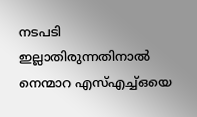നടപടി ഇല്ലാതിരുന്നതിനാൽ നെന്മാറ എസ്എച്ച്ഒയെ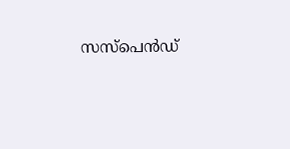സസ്പെൻഡ്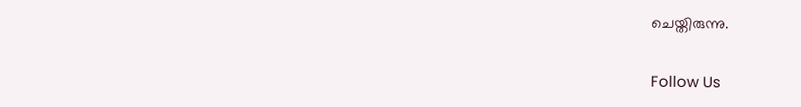ചെയ്തിരുന്നു.

Follow Us